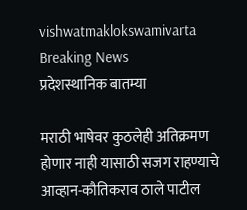vishwatmaklokswamivarta
Breaking News
प्रदेशस्थानिक बातम्या

मराठी भाषेवर कुठलेही अतिक्रमण होणार नाही यासाठी सजग राहण्याचे आव्हान-कौतिकराव ठाले पाटील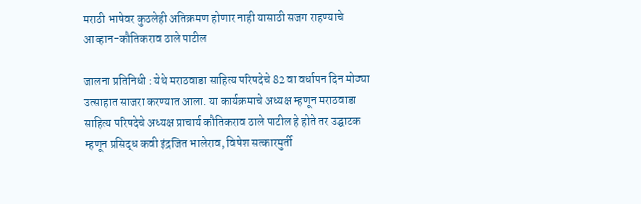मराठी भाषेवर कुठलेही अतिक्रमण होणार नाही यासाठी सजग राहण्याचे आव्हान-कौतिकराव ठाले पाटील

जालना प्रतिनिधी : येथे मराठवाडा साहित्य परिषदेचे 82 वा वर्धापन दिन मोठ्या उत्साहात साजरा करण्यात आला. या कार्यक्रमाचे अध्यक्ष म्हणून मराठवाडा साहित्य परिषदेचे अध्यक्ष प्राचार्य कौतिकराव ठाले पाटील हे होते तर उद्घाटक म्हणून प्रसिद्ध कवी इंद्रजित भालेराव, विषेश सत्कारमुर्ती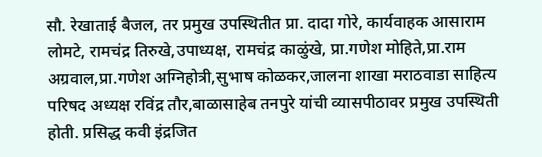सौ. रेखाताई बैजल, तर प्रमुख उपस्थितीत प्रा. दादा गोरे, कार्यवाहक आसाराम लोमटे, रामचंद्र तिरुखे,उपाध्यक्ष, रामचंद्र काळुंखे, प्रा.गणेश मोहिते,प्रा.राम अग्रवाल,प्रा.गणेश अग्निहोत्री,सुभाष कोळकर,जालना शाखा मराठवाडा साहित्य परिषद अध्यक्ष रविंद्र तौर,बाळासाहेब तनपुरे यांची व्यासपीठावर प्रमुख उपस्थिती होती. प्रसिद्ध कवी इंद्रजित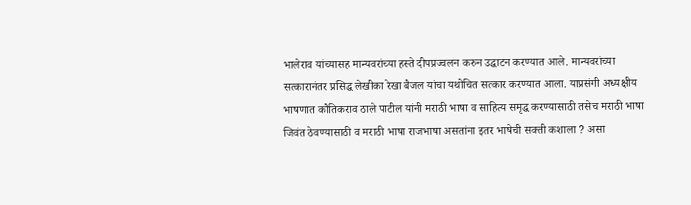भालेराव यांच्यासह मान्यवरांच्या हस्ते दीपप्रज्वलन करुन उद्घाटन करण्यात आले. मान्यवरांच्या सत्कारानंतर प्रसिद्ध लेखीका रेखा बैजल यांचा यथोचित सत्कार करण्यात आला. याप्रसंगी अध्यक्षीय भाषणात कौतिकराव ठाले पाटील यांनी मराठी भाषा व साहित्य समृद्ध करण्यासाठी तसेच मराठी भाषा जिवंत ठेवण्यासाठी व मराठी भाषा राजभाषा असतांना इतर भाषेची सक्ती कशाला ? असा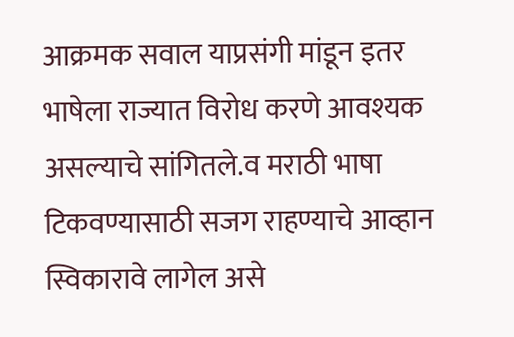आक्रमक सवाल याप्रसंगी मांडून इतर भाषेला राज्यात विरोध करणे आवश्यक असल्याचे सांगितले.व मराठी भाषा टिकवण्यासाठी सजग राहण्याचे आव्हान स्विकारावे लागेल असे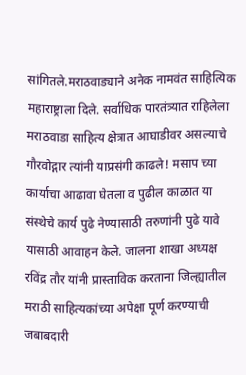सांगितले.मराठवाड्याने अनेक नामवंत साहित्यिक महाराष्ट्राला दिले. सर्वाधिक पारतंत्र्यात राहिलेला मराठवाडा साहित्य क्षेत्रात आघाडीवर असल्याचे गौरवोद्गार त्यांनी याप्रसंगी काढले! मसाप च्या कार्याचा आढावा घेतला व पुढील काळात या संस्थेचे कार्य पुढे नेण्यासाठी तरुणांनी पुढे यावे यासाठी आवाहन केले. जालना शाखा अध्यक्ष रविंद्र तौर यांनी प्रास्ताविक करताना जिल्ह्यातील मराठी साहित्यकांच्या अपेक्षा पूर्ण करण्याची जबाबदारी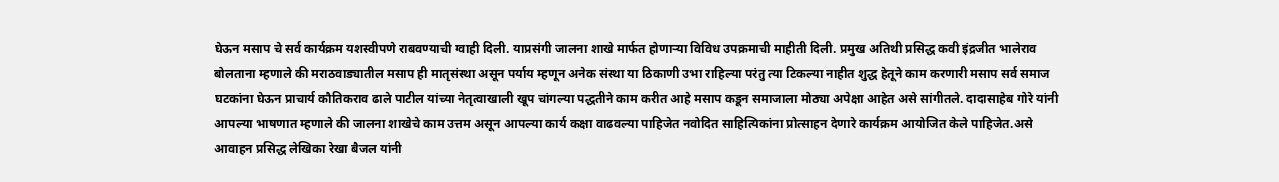घेऊन मसाप चे सर्व कार्यक्रम यशस्वीपणे राबवण्याची ग्वाही दिली. याप्रसंगी जालना शाखे मार्फत होणार्‍या विविध उपक्रमाची माहीती दिली. प्रमुख अतिथी प्रसिद्ध कवी इंद्रजीत भालेराव बोलताना म्हणाले की मराठवाड्यातील मसाप ही मातृसंस्था असून पर्याय म्हणून अनेक संस्था या ठिकाणी उभा राहिल्या परंतु त्या टिकल्या नाहीत शुद्ध हेतूने काम करणारी मसाप सर्व समाज घटकांना घेऊन प्राचार्य कौतिकराव ढाले पाटील यांच्या नेतृत्वाखाली खूप चांगल्या पद्धतीने काम करीत आहे मसाप कडून समाजाला मोठ्या अपेक्षा आहेत असे सांगीतले. दादासाहेब गोरे यांनी आपल्या भाषणात म्हणाले की जालना शाखेचे काम उत्तम असून आपल्या कार्य कक्षा वाढवल्या पाहिजेत नवोदित साहित्यिकांना प्रोत्साहन देणारे कार्यक्रम आयोजित केले पाहिजेत.असे आवाहन प्रसिद्ध लेखिका रेखा बैजल यांनी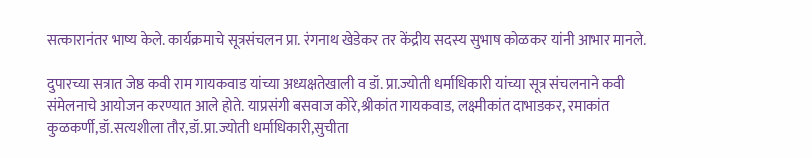सत्कारानंतर भाष्य केले. कार्यक्रमाचे सूत्रसंचलन प्रा. रंगनाथ खेडेकर तर केंद्रीय सदस्य सुभाष कोळकर यांनी आभार मानले.

दुपारच्या सत्रात जेष्ठ कवी राम गायकवाड यांच्या अध्यक्षतेखाली व डॉ. प्रा.ज्योती धर्माधिकारी यांच्या सूत्र संचलनाने कवी संमेलनाचे आयोजन करण्यात आले होते. याप्रसंगी बसवाज कोरे,श्रीकांत गायकवाड, लक्ष्मीकांत दाभाडकर, रमाकांत कुळकर्णी,डॉ.सत्यशीला तौर,डॉ.प्रा.ज्योती धर्माधिकारी,सुचीता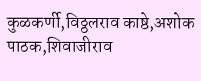कुळकर्णी,विठ्ठलराव काष्ठे,अशोक पाठक,शिवाजीराव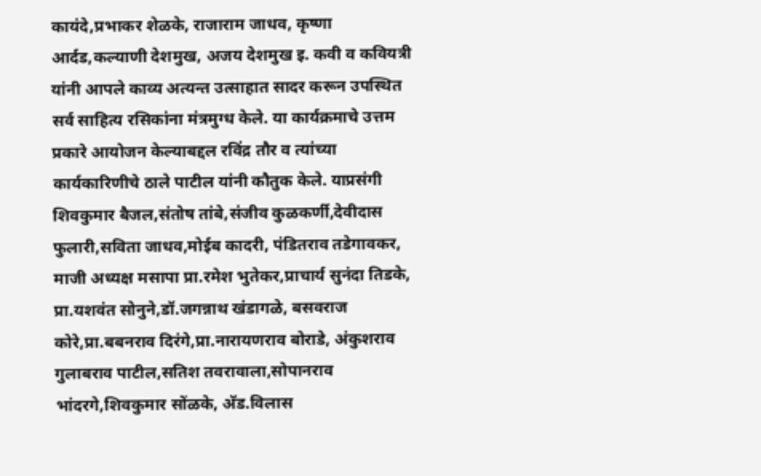कायंदे,प्रभाकर शेळके, राजाराम जाधव, कृष्णा आर्दड,कल्याणी देशमुख, अजय देशमुख इ. कवी व कवियत्री यांनी आपले काव्य अत्यन्त उत्साहात सादर करून उपस्थित सर्व साहित्य रसिकांना मंत्रमुग्ध केले. या कार्यक्रमाचे उत्तम प्रकारे आयोजन केल्याबद्दल रविंद्र तौर व त्यांच्या कार्यकारिणीचे ठाले पाटील यांनी कौतुक केले. याप्रसंगी शिवकुमार बैजल,संतोष तांबे,संजीव कुळकर्णी,देवीदास फुलारी,सविता जाधव,मोईब कादरी, पंडितराव तडेगावकर, माजी अध्यक्ष मसापा प्रा.रमेश भुतेकर,प्राचार्य सुनंदा तिडके, प्रा.यशवंत सोनुने,डॉ.जगन्नाथ खंडागळे, बसवराज कोरे,प्रा.बबनराव दिरंगे,प्रा.नारायणराव बोराडे, अंकुशराव गुलाबराव पाटील,सतिश तवरावाला,सोपानराव भांदरगे,शिवकुमार सोंळके, अ‍ॅड.विलास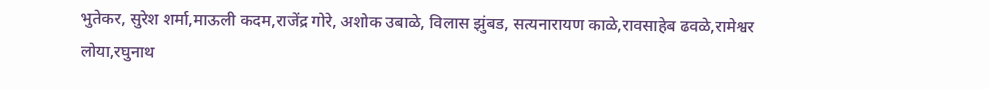भुतेकर, सुरेश शर्मा,माऊली कदम,राजेंद्र गोरे, अशोक उबाळे, विलास झुंबड, सत्यनारायण काळे,रावसाहेब ढवळे,रामेश्वर लोया,रघुनाथ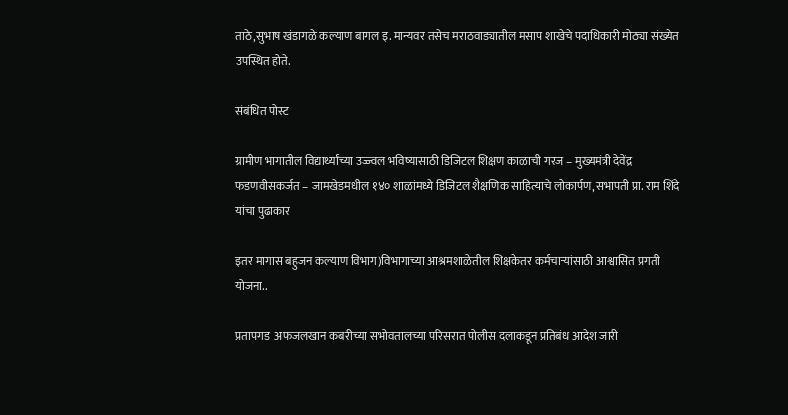ताठे,सुभाष खंडागळे कल्याण बागल इ. मान्यवर तसेच मराठवाड्यातील मसाप शाखेचे पदाधिकारी मोठ्या संख्येत उपस्थित होते.

संबंधित पोस्ट

ग्रामीण भागातील विद्यार्थ्यांच्या उज्ज्वल भविष्यासाठी डिजिटल शिक्षण काळाची गरज – मुख्यमंत्री देवेंद्र फडणवीसकर्जत – जामखेडमधील १४० शाळांमध्ये डिजिटल शैक्षणिक साहित्याचे लोकार्पण,सभापती प्रा. राम शिंदे यांचा पुढाकार

इतर मागास बहुजन कल्याण विभाग)विभागाच्या आश्रमशाळेतील शिक्षकेतर कर्मचाऱ्यांसाठी आश्वासित प्रगती योजना..

प्रतापगड  अफजलखान कबरीच्या सभोवतालच्या परिसरात पोलीस दलाकडून प्रतिबंध आदेश जारी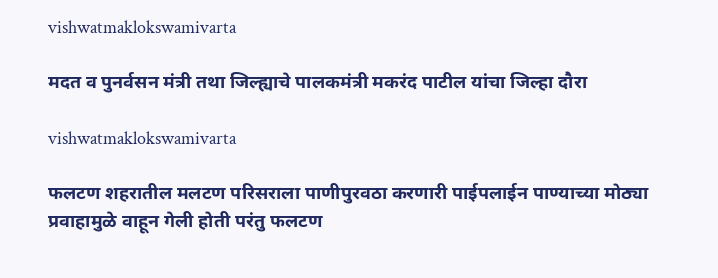vishwatmaklokswamivarta

मदत व पुनर्वसन मंत्री तथा जिल्ह्याचे पालकमंत्री मकरंद पाटील यांचा जिल्हा दौरा

vishwatmaklokswamivarta

फलटण शहरातील मलटण परिसराला पाणीपुरवठा करणारी पाईपलाईन पाण्याच्या मोठ्या प्रवाहामुळे वाहून गेली होती परंतु फलटण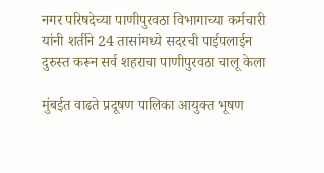नगर परिषदेच्या पाणीपुरवठा विभागाच्या कर्मचारी यांनी शर्तीने 24 तासांमध्ये सदरची पाईपलाईन दुरुस्त करून सर्व शहराचा पाणीपुरवठा चालू केला

मुंबईत वाढते प्रदूषण पालिका आयुक्त भूषण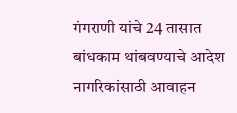गंगराणी यांचे 24 तासात बांधकाम थांबवण्याचे आदेश नागरिकांसाठी आवाहन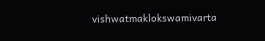vishwatmaklokswamivarta